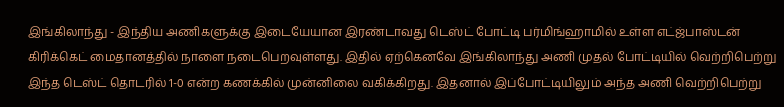இங்கிலாந்து - இந்திய அணிகளுக்கு இடையேயான இரண்டாவது டெஸ்ட் போட்டி பர்மிங்ஹாமில் உள்ள எட்ஜ்பாஸ்டன் கிரிக்கெட் மைதானத்தில் நாளை நடைபெறவுள்ளது. இதில் ஏற்கெனவே இங்கிலாந்து அணி முதல் போட்டியில் வெற்றிபெற்று இந்த டெஸ்ட் தொடரில் 1-0 என்ற கணக்கில் முன்னிலை வகிக்கிறது. இதனால் இப்போட்டியிலும் அந்த அணி வெற்றிபெற்று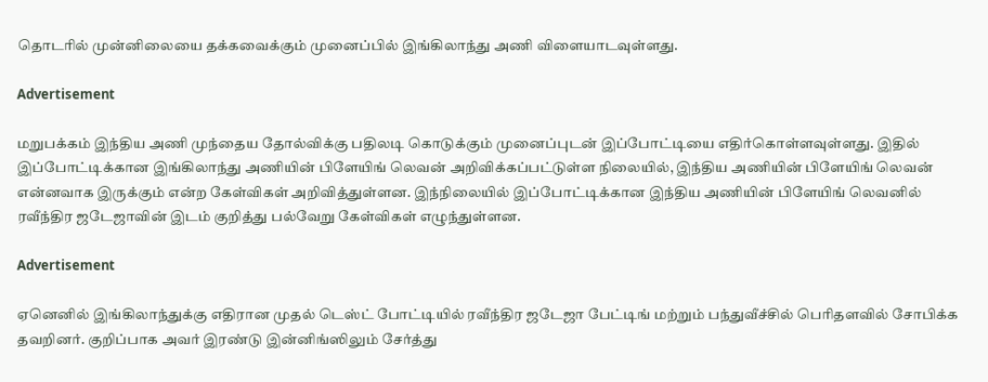தொடரில் முன்னிலையை தக்கவைக்கும் முனைப்பில் இங்கிலாந்து அணி விளையாடவுள்ளது.

Advertisement

மறுபக்கம் இந்திய அணி முந்தைய தோல்விக்கு பதிலடி கொடுக்கும் முனைப்புடன் இப்போட்டியை எதிர்கொள்ளவுள்ளது. இதில் இப்போட்டிக்கான இங்கிலாந்து அணியின் பிளேயிங் லெவன் அறிவிக்கப்பட்டுள்ள நிலையில், இந்திய அணியின் பிளேயிங் லெவன் என்னவாக இருக்கும் என்ற கேள்விகள் அறிவித்துள்ளன. இந்நிலையில் இப்போட்டிக்கான இந்திய அணியின் பிளேயிங் லெவனில் ரவீந்திர ஜடேஜாவின் இடம் குறித்து பல்வேறு கேள்விகள் எழுந்துள்ளன.

Advertisement

ஏனெனில் இங்கிலாந்துக்கு எதிரான முதல் டெஸ்ட் போட்டியில் ரவீந்திர ஜடேஜா பேட்டிங் மற்றும் பந்துவீச்சில் பெரிதளவில் சோபிக்க தவறினர். குறிப்பாக அவர் இரண்டு இன்னிங்ஸிலும் சேர்த்து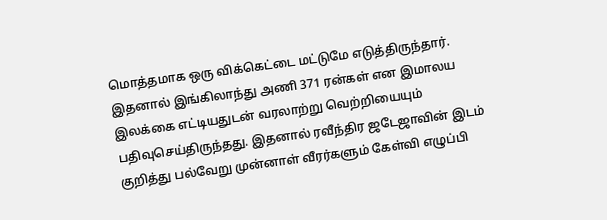மொத்தமாக ஒரு விக்கெட்டை மட்டுமே எடுத்திருந்தார். இதனால் இங்கிலாந்து அணி 371 ரன்கள் என இமாலய இலக்கை எட்டியதுடன் வரலாற்று வெற்றியையும் பதிவுசெய்திருந்தது. இதனால் ரவீந்திர ஜடேஜாவின் இடம் குறித்து பல்வேறு முன்னாள் வீரர்களும் கேள்வி எழுப்பி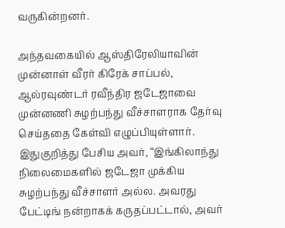வருகின்றனர்.

அந்தவகையில் ஆஸ்திரேலியாவின் முன்னாள் வீரர் கிரேக் சாப்பல், ஆல்ரவுண்டர் ரவீந்திர ஜடேஜாவை முன்னணி சுழற்பந்து வீச்சாளராக தேர்வு செய்ததை கேள்வி எழுப்பியுள்ளார். இதுகுறித்து பேசிய அவர், “இங்கிலாந்து நிலைமைகளில் ஜடேஜா முக்கிய சுழற்பந்து வீச்சாளர் அல்ல. அவரது பேட்டிங் நன்றாகக் கருதப்பட்டால், அவர்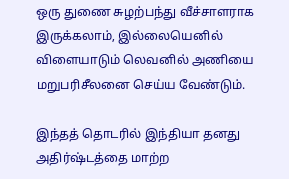ஒரு துணை சுழற்பந்து வீச்சாளராக இருக்கலாம், இல்லையெனில் விளையாடும் லெவனில் அணியை மறுபரிசீலனை செய்ய வேண்டும்.

இந்தத் தொடரில் இந்தியா தனது அதிர்ஷ்டத்தை மாற்ற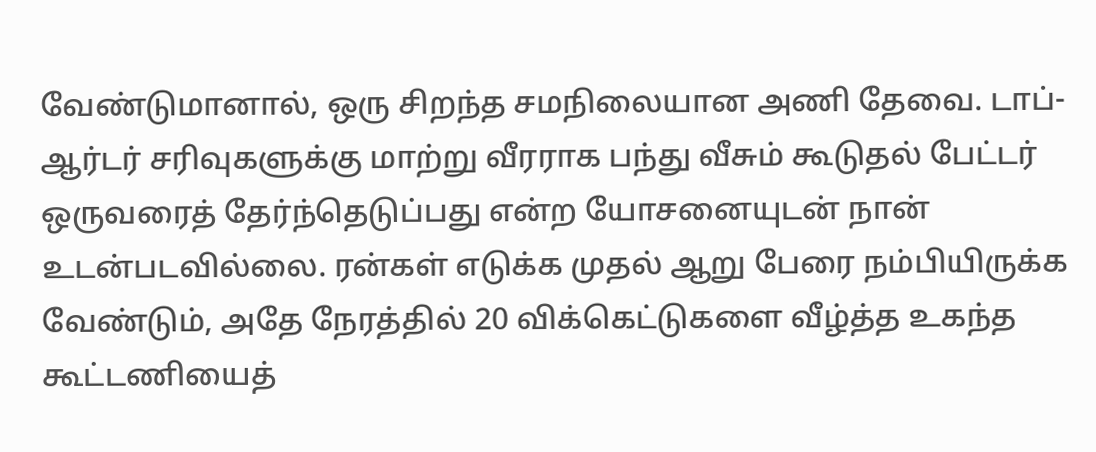வேண்டுமானால், ஒரு சிறந்த சமநிலையான அணி தேவை. டாப்-ஆர்டர் சரிவுகளுக்கு மாற்று வீரராக பந்து வீசும் கூடுதல் பேட்டர் ஒருவரைத் தேர்ந்தெடுப்பது என்ற யோசனையுடன் நான் உடன்படவில்லை. ரன்கள் எடுக்க முதல் ஆறு பேரை நம்பியிருக்க வேண்டும், அதே நேரத்தில் 20 விக்கெட்டுகளை வீழ்த்த உகந்த கூட்டணியைத்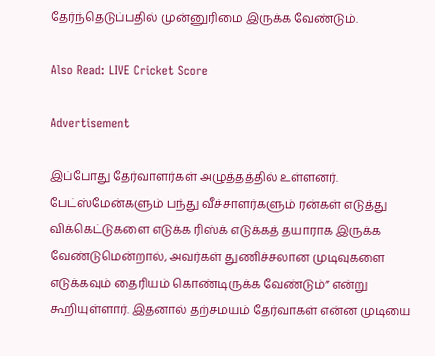தேர்ந்தெடுப்பதில் முன்னுரிமை இருக்க வேண்டும்.

Also Read: LIVE Cricket Score

Advertisement

இப்போது தேர்வாளர்கள் அழுத்தத்தில் உள்ளனர். பேட்ஸ்மேன்களும் பந்து வீச்சாளர்களும் ரன்கள் எடுத்து விக்கெட்டுகளை எடுக்க ரிஸ்க் எடுக்கத் தயாராக இருக்க வேண்டுமென்றால், அவர்கள் துணிச்சலான முடிவுகளை எடுக்கவும் தைரியம் கொண்டிருக்க வேண்டும்” என்று கூறியுள்ளார். இதனால் தற்சமயம் தேர்வாகள் என்ன முடியை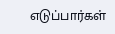எடுப்பார்கள்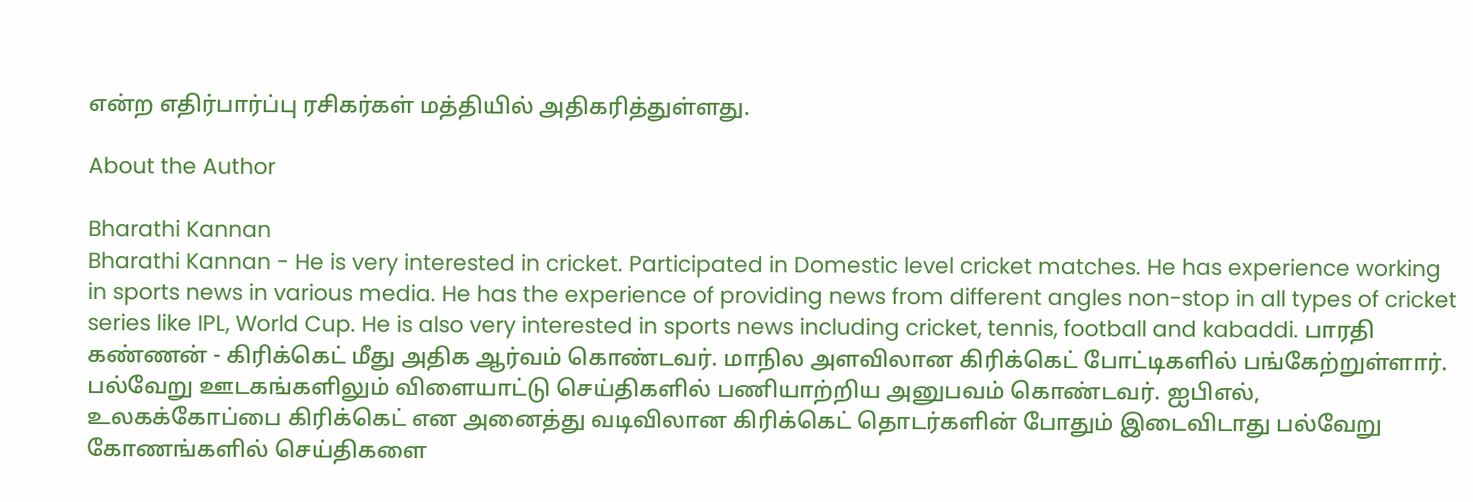என்ற எதிர்பார்ப்பு ரசிகர்கள் மத்தியில் அதிகரித்துள்ளது.

About the Author

Bharathi Kannan
Bharathi Kannan - He is very interested in cricket. Participated in Domestic level cricket matches. He has experience working in sports news in various media. He has the experience of providing news from different angles non-stop in all types of cricket series like IPL, World Cup. He is also very interested in sports news including cricket, tennis, football and kabaddi. பாரதி கண்ணன் - கிரிக்கெட் மீது அதிக ஆர்வம் கொண்டவர். மாநில அளவிலான கிரிக்கெட் போட்டிகளில் பங்கேற்றுள்ளார். பல்வேறு ஊடகங்களிலும் விளையாட்டு செய்திகளில் பணியாற்றிய அனுபவம் கொண்டவர். ஐபிஎல், உலகக்கோப்பை கிரிக்கெட் என அனைத்து வடிவிலான கிரிக்கெட் தொடர்களின் போதும் இடைவிடாது பல்வேறு கோணங்களில் செய்திகளை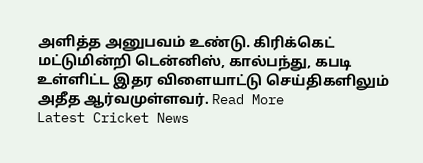அளித்த அனுபவம் உண்டு. கிரிக்கெட் மட்டுமின்றி டென்னிஸ், கால்பந்து, கபடி உள்ளிட்ட இதர விளையாட்டு செய்திகளிலும் அதீத ஆர்வமுள்ளவர். Read More
Latest Cricket News